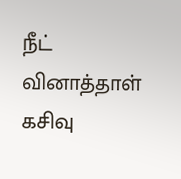நீட் வினாத்தாள் கசிவு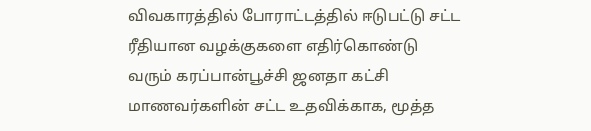விவகாரத்தில் போராட்டத்தில் ஈடுபட்டு சட்ட ரீதியான வழக்குகளை எதிர்கொண்டு வரும் கரப்பான்பூச்சி ஜனதா கட்சி மாணவர்களின் சட்ட உதவிக்காக, மூத்த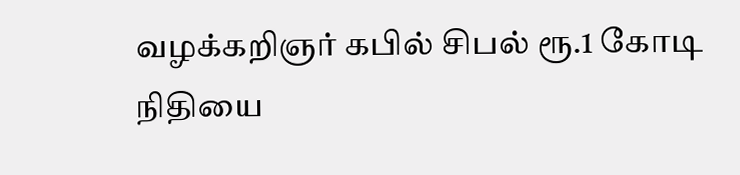வழக்கறிஞர் கபில் சிபல் ரூ.1 கோடி நிதியை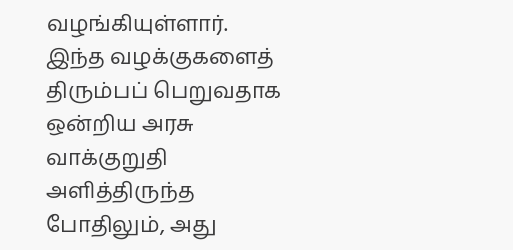வழங்கியுள்ளார்.
இந்த வழக்குகளைத் திரும்பப் பெறுவதாக ஒன்றிய அரசு வாக்குறுதி அளித்திருந்த போதிலும், அது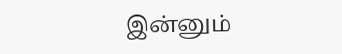இன்னும்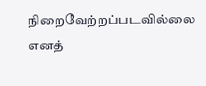நிறைவேற்றப்படவில்லை எனத்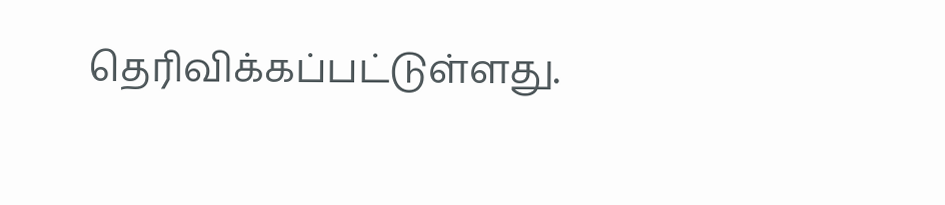தெரிவிக்கப்பட்டுள்ளது.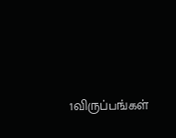1விருப்பங்கள்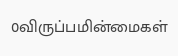0விருப்பமின்மைகள்